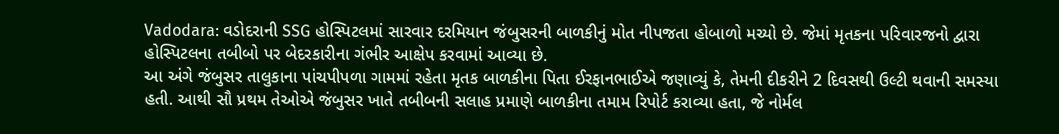Vadodara: વડોદરાની SSG હોસ્પિટલમાં સારવાર દરમિયાન જંબુસરની બાળકીનું મોત નીપજતા હોબાળો મચ્યો છે. જેમાં મૃતકના પરિવારજનો દ્વારા હોસ્પિટલના તબીબો પર બેદરકારીના ગંભીર આક્ષેપ કરવામાં આવ્યા છે.
આ અંગે જંબુસર તાલુકાના પાંચપીપળા ગામમાં રહેતા મૃતક બાળકીના પિતા ઈરફાનભાઈએ જણાવ્યું કે, તેમની દીકરીને 2 દિવસથી ઉલ્ટી થવાની સમસ્યા હતી. આથી સૌ પ્રથમ તેઓએ જંબુસર ખાતે તબીબની સલાહ પ્રમાણે બાળકીના તમામ રિપોર્ટ કરાવ્યા હતા, જે નોર્મલ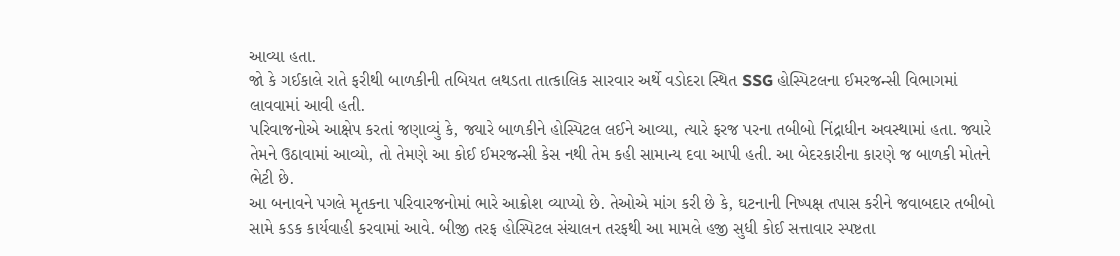આવ્યા હતા.
જો કે ગઈકાલે રાતે ફરીથી બાળકીની તબિયત લથડતા તાત્કાલિક સારવાર અર્થે વડોદરા સ્થિત SSG હોસ્પિટલના ઈમરજન્સી વિભાગમાં લાવવામાં આવી હતી.
પરિવાજનોએ આક્ષેપ કરતાં જણાવ્યું કે, જ્યારે બાળકીને હોસ્પિટલ લઈને આવ્યા, ત્યારે ફરજ પરના તબીબો નિંદ્રાધીન અવસ્થામાં હતા. જ્યારે તેમને ઉઠાવામાં આવ્યો, તો તેમણે આ કોઈ ઈમરજન્સી કેસ નથી તેમ કહી સામાન્ય દવા આપી હતી. આ બેદરકારીના કારણે જ બાળકી મોતને ભેટી છે.
આ બનાવને પગલે મૃતકના પરિવારજનોમાં ભારે આક્રોશ વ્યાપ્યો છે. તેઓએ માંગ કરી છે કે, ઘટનાની નિષ્પક્ષ તપાસ કરીને જવાબદાર તબીબો સામે કડક કાર્યવાહી કરવામાં આવે. બીજી તરફ હોસ્પિટલ સંચાલન તરફથી આ મામલે હજી સુધી કોઈ સત્તાવાર સ્પષ્ટતા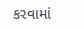કરવામાં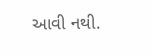આવી નથી.